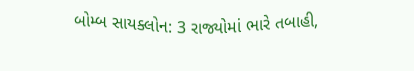બોમ્બ સાયક્લોન: 3 રાજ્યોમાં ભારે તબાહી,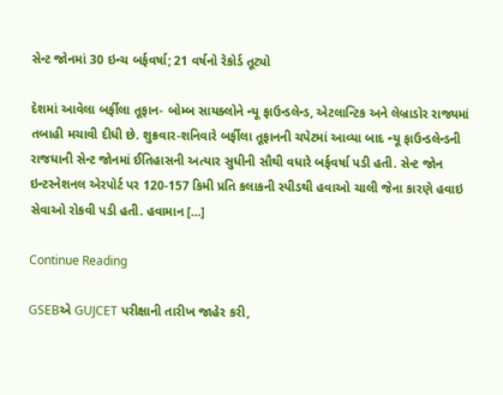સેન્ટ જોનમાં 30 ઇન્ચ બર્ફવર્ષા; 21 વર્ષનો રેકોર્ડ તૂટ્યો

દેશમાં આવેલા બર્ફીલા તૂફાન- બોમ્બ સાયક્લોને ન્યૂ ફાઉન્ડલેન્ડ, એટલાન્ટિક અને લેબ્રાડોર રાજ્યમાં તબાહી મચાવી દીધી છે. શુક્રવાર-શનિવારે બર્ફીલા તૂફાનની ચપેટમાં આવ્યા બાદ ન્યૂ ફાઉન્ડલેન્ડની રાજધાની સેન્ટ જોનમાં ઈતિહાસની અત્યાર સુધીની સૌથી વધારે બર્ફવર્ષા પડી હતી. સેન્ટ જોન ઇન્ટરનેશનલ એરપોર્ટ પર 120-157 કિમી પ્રતિ કલાકની સ્પીડથી હવાઓ ચાલી જેના કારણે હવાઇ સેવાઓ રોકવી પડી હતી. હવામાન […]

Continue Reading

GSEBએ GUJCET પરીક્ષાની તારીખ જાહેર કરી,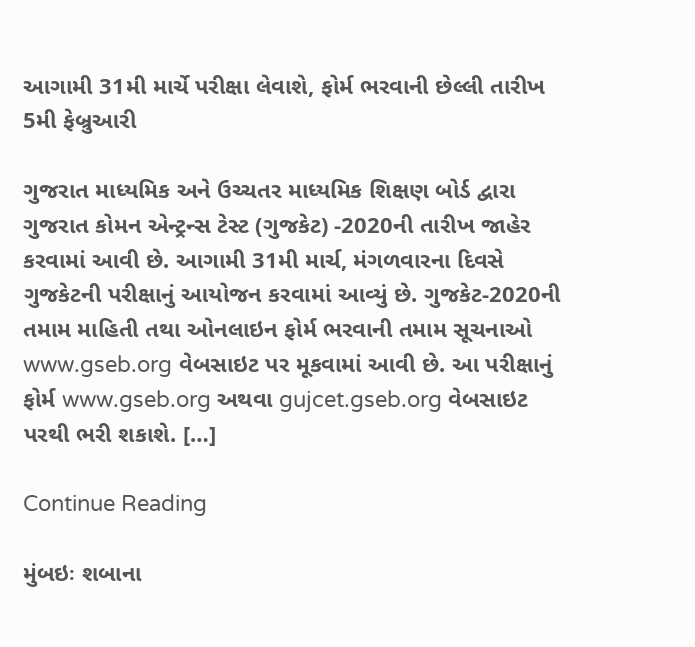આગામી 31મી માર્ચે પરીક્ષા લેવાશે, ફોર્મ ભરવાની છેલ્લી તારીખ 5મી ફેબ્રુઆરી

ગુજરાત માધ્યમિક અને ઉચ્ચતર માધ્યમિક શિક્ષણ બોર્ડ દ્વારા ગુજરાત કોમન એન્ટ્રન્સ ટેસ્ટ (ગુજકેટ) -2020ની તારીખ જાહેર કરવામાં આવી છે. આગામી 31મી માર્ચ, મંગળવારના દિવસે ગુજકેટની પરીક્ષાનું આયોજન કરવામાં આવ્યું છે. ગુજકેટ-2020ની તમામ માહિતી તથા ઓનલાઇન ફોર્મ ભરવાની તમામ સૂચનાઓ www.gseb.org વેબસાઇટ પર મૂકવામાં આવી છે. આ પરીક્ષાનું ફોર્મ www.gseb.org અથવા gujcet.gseb.org વેબસાઇટ પરથી ભરી શકાશે. […]

Continue Reading

મુંબઇઃ શબાના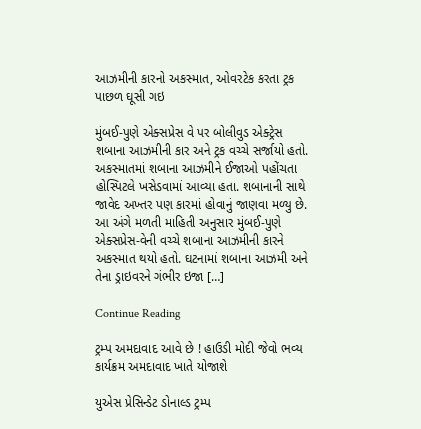આઝમીની કારનો અકસ્માત, ઓવરટેક કરતા ટ્રક પાછળ ઘૂસી ગઇ

મુંબઈ-પુણે એક્સપ્રેસ વે પર બોલીવુડ એક્ટ્રેસ શબાના આઝમીની કાર અને ટ્રક વચ્ચે સર્જાયો હતો. અકસ્માતમાં શબાના આઝમીને ઈજાઓ પહોંચતા હોસ્પિટલે ખસેડવામાં આવ્યા હતા. શબાનાની સાથે જાવેદ અખ્તર પણ કારમાં હોવાનું જાણવા મળ્યુ છે. આ અંગે મળતી માહિતી અનુસાર મુંબઈ-પુણે એક્સપ્રેસ-વેની વચ્ચે શબાના આઝમીની કારને અકસ્માત થયો હતો. ઘટનામાં શબાના આઝમી અને તેના ડ્રાઇવરને ગંભીર ઇજા […]

Continue Reading

ટ્રમ્પ અમદાવાદ આવે છે ! હાઉડી મોદી જેવો ભવ્ય કાર્યક્રમ અમદાવાદ ખાતે યોજાશે

યુએસ પ્રેસિન્ડેટ ડોનાલ્ડ ટ્રમ્પ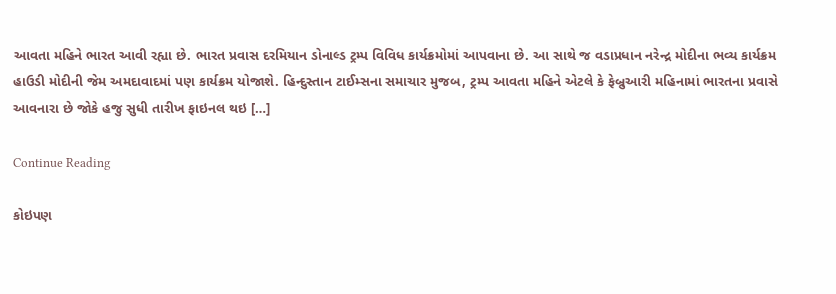આવતા મહિને ભારત આવી રહ્યા છે. ભારત પ્રવાસ દરમિયાન ડોનાલ્ડ ટ્રમ્પ વિવિધ કાર્યક્રમોમાં આપવાના છે. આ સાથે જ વડાપ્રધાન નરેન્દ્ર મોદીના ભવ્ય કાર્યક્રમ હાઉડી મોદીની જેમ અમદાવાદમાં પણ કાર્યક્રમ યોજાશે. હિન્દુસ્તાન ટાઈમ્સના સમાચાર મુજબ, ટ્રમ્પ આવતા મહિને એટલે કે ફેબ્રુઆરી મહિનામાં ભારતના પ્રવાસે આવનારા છે જોકે હજુ સુધી તારીખ ફાઇનલ થઇ […]

Continue Reading

કોઇપણ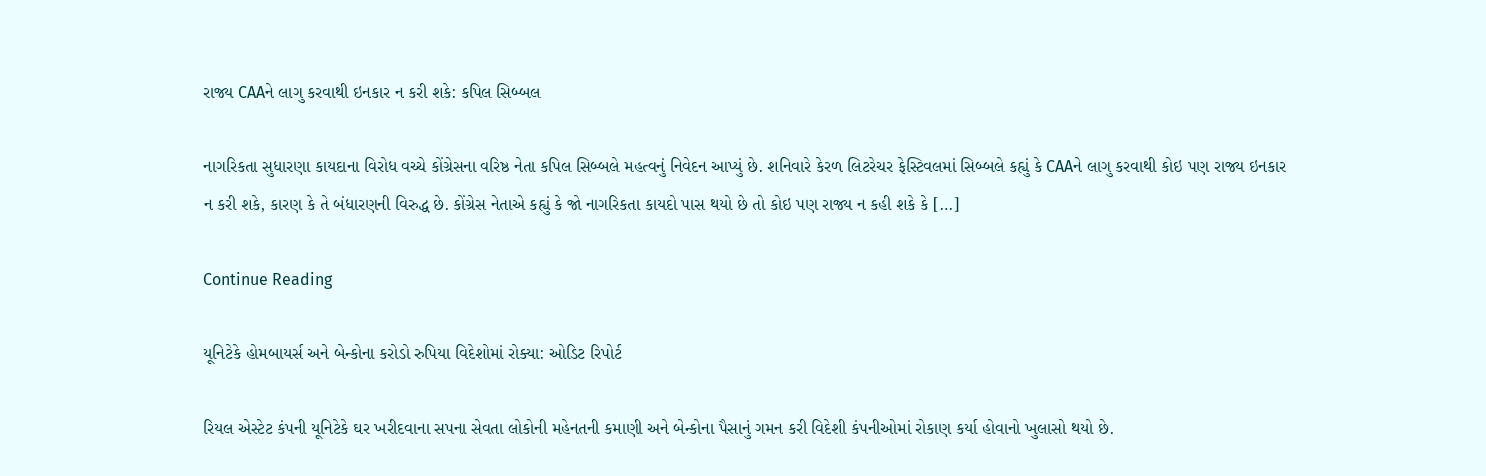રાજ્ય CAAને લાગુ કરવાથી ઇનકાર ન કરી શકે: કપિલ સિબ્બલ

નાગરિકતા સુધારણા કાયદાના વિરોધ વચ્ચે કોંગ્રેસના વરિષ્ઠ નેતા કપિલ સિબ્બલે મહત્વનું નિવેદન આપ્યું છે. શનિવારે કેરળ લિટરેચર ફેસ્ટિવલમાં સિબ્બલે કહ્યું કે CAAને લાગુ કરવાથી કોઇ પણ રાજ્ય ઇનકાર ન કરી શકે, કારણ કે તે બંધારણની વિરુદ્ધ છે. કોંગ્રેસ નેતાએ કહ્યું કે જો નાગરિકતા કાયદો પાસ થયો છે તો કોઇ પણ રાજ્ય ન કહી શકે કે […]

Continue Reading

યૂનિટેકે હોમબાયર્સ અને બેન્કોના કરોડો રુપિયા વિદેશોમાં રોક્યા: ઓડિટ રિપોર્ટ

રિયલ એસ્ટેટ કંપની યૂનિટેકે ઘર ખરીદવાના સપના સેવતા લોકોની મહેનતની કમાણી અને બેન્કોના પૈસાનું ગમન કરી વિદેશી કંપનીઓમાં રોકાણ કર્યા હોવાનો ખુલાસો થયો છે.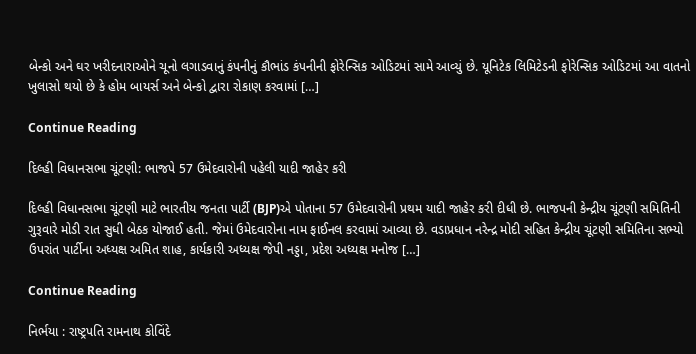બેન્કો અને ઘર ખરીદનારાઓને ચૂનો લગાડવાનું કંપનીનું કૌભાંડ કંપનીની ફોરેન્સિક ઓડિટમાં સામે આવ્યું છે. યૂનિટેક લિમિટેડની ફોરેન્સિક ઓડિટમાં આ વાતનો ખુલાસો થયો છે કે હોમ બાયર્સ અને બેન્કો દ્વારા રોકાણ કરવામાં […]

Continue Reading

દિલ્હી વિધાનસભા ચૂંટણી: ભાજપે 57 ઉમેદવારોની પહેલી યાદી જાહેર કરી

દિલ્હી વિધાનસભા ચૂંટણી માટે ભારતીય જનતા પાર્ટી (BJP)એ પોતાના 57 ઉમેદવારોની પ્રથમ યાદી જાહેર કરી દીધી છે. ભાજપની કેન્દ્રીય ચૂંટણી સમિતિની ગુરૂવારે મોડી રાત સુધી બેઠક યોજાઈ હતી. જેમાં ઉમેદવારોના નામ ફાઈનલ કરવામાં આવ્યા છે. વડાપ્રધાન નરેન્દ્ર મોદી સહિત કેન્દ્રીય ચૂંટણી સમિતિના સભ્યો ઉપરાંત પાર્ટીના અધ્યક્ષ અમિત શાહ, કાર્યકારી અધ્યક્ષ જેપી નડ્ડા, પ્રદેશ અધ્યક્ષ મનોજ […]

Continue Reading

નિર્ભયા : રાષ્ટ્રપતિ રામનાથ કોવિંદે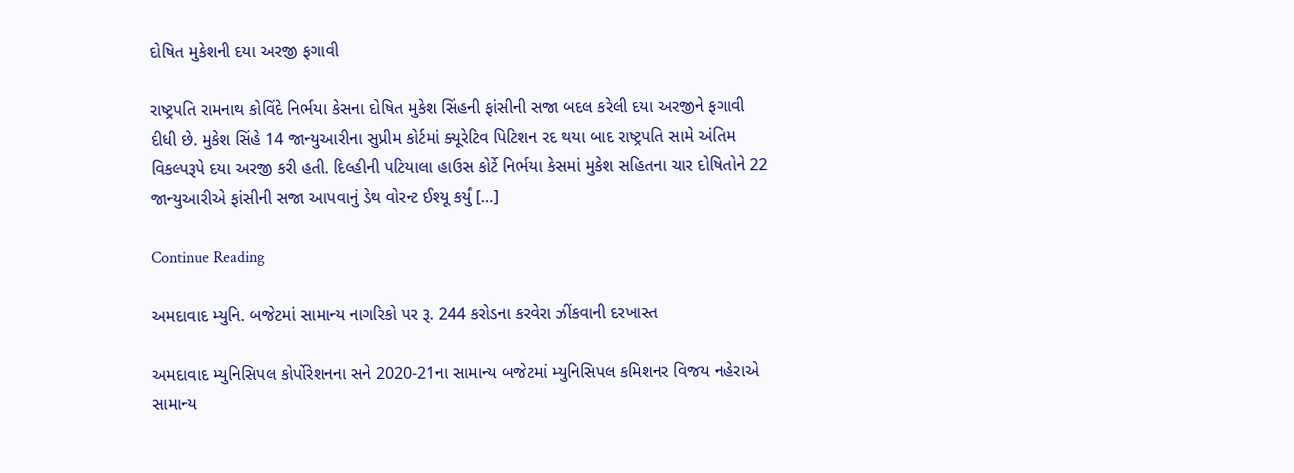દોષિત મુકેશની દયા અરજી ફગાવી

રાષ્ટ્રપતિ રામનાથ કોવિંદે નિર્ભયા કેસના દોષિત મુકેશ સિંહની ફાંસીની સજા બદલ કરેલી દયા અરજીને ફગાવી દીધી છે. મુકેશ સિંહે 14 જાન્યુઆરીના સુપ્રીમ કોર્ટમાં ક્યૂરેટિવ પિટિશન રદ થયા બાદ રાષ્ટ્રપતિ સામે અંતિમ વિકલ્પરૂપે દયા અરજી કરી હતી. દિલ્હીની પટિયાલા હાઉસ કોર્ટે નિર્ભયા કેસમાં મુકેશ સહિતના ચાર દોષિતોને 22 જાન્યુઆરીએ ફાંસીની સજા આપવાનું ડેથ વોરન્ટ ઈશ્યૂ કર્યું […]

Continue Reading

અમદાવાદ મ્યુનિ. બજેટમાં સામાન્ય નાગરિકો પર રૂ. 244 કરોડના કરવેરા ઝીંકવાની દરખાસ્ત

અમદાવાદ મ્યુનિસિપલ કોર્પોરેશનના સને 2020-21ના સામાન્ય બજેટમાં મ્યુનિસિપલ કમિશનર વિજય નહેરાએ સામાન્ય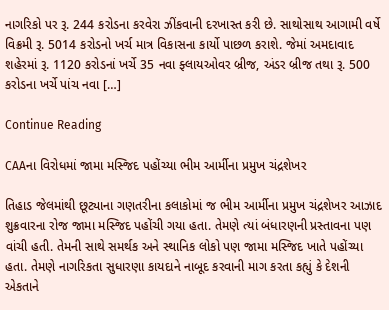નાગરિકો પર રૂ. 244 કરોડના કરવેરા ઝીંકવાની દરખાસ્ત કરી છે. સાથોસાથ આગામી વર્ષે વિક્રમી રૂ. 5014 કરોડનો ખર્ચ માત્ર વિકાસના કાર્યો પાછળ કરાશે. જેમાં અમદાવાદ શહેરમાં રૂ. 1120 કરોડનાં ખર્ચે 35 નવા ફ્લાયઓવર બ્રીજ, અંડર બ્રીજ તથા રૂ. 500 કરોડના ખર્ચે પાંચ નવા […]

Continue Reading

CAAના વિરોધમાં જામા મસ્જિદ પહોંચ્યા ભીમ આર્મીના પ્રમુખ ચંદ્રશેખર

તિહાડ જેલમાંથી છૂટ્યાના ગણતરીના કલાકોમાં જ ભીમ આર્મીના પ્રમુખ ચંદ્રશેખર આઝાદ શુક્રવારના રોજ જામા મસ્જિદ પહોંચી ગયા હતા. તેમણે ત્યાં બંધારણની પ્રસ્તાવના પણ વાંચી હતી. તેમની સાથે સમર્થક અને સ્થાનિક લોકો પણ જામા મસ્જિદ ખાતે પહોંચ્યા હતા. તેમણે નાગરિકતા સુધારણા કાયદાને નાબૂદ કરવાની માગ કરતા કહ્યું કે દેશની એકતાને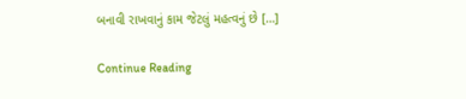બનાવી રાખવાનું કામ જેટલું મહત્વનું છે […]

Continue Reading